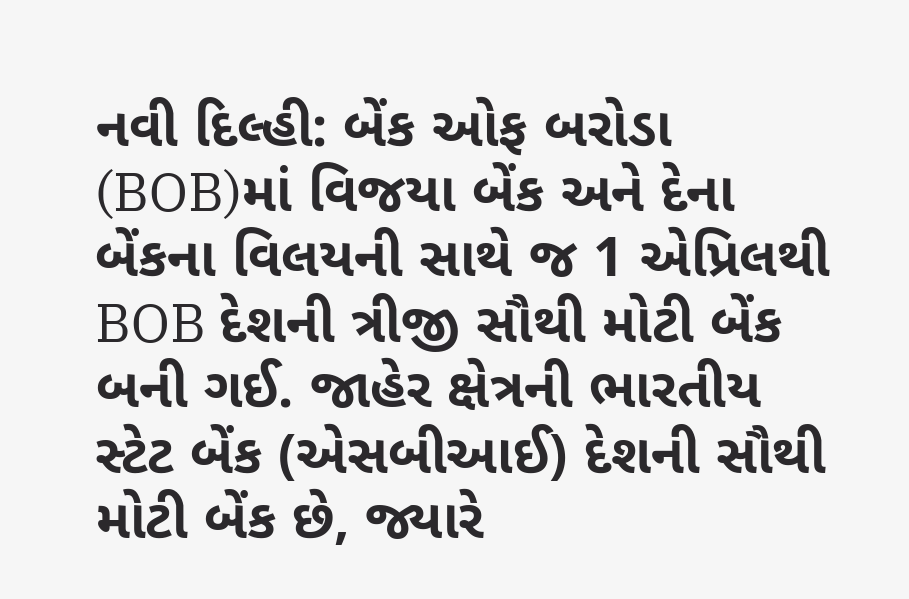નવી દિલ્હી: બેંક ઓફ બરોડા (BOB)માં વિજયા બેંક અને દેના બેંકના વિલયની સાથે જ 1 એપ્રિલથી BOB દેશની ત્રીજી સૌથી મોટી બેંક બની ગઈ. જાહેર ક્ષેત્રની ભારતીય સ્ટેટ બેંક (એસબીઆઈ) દેશની સૌથી મોટી બેંક છે, જ્યારે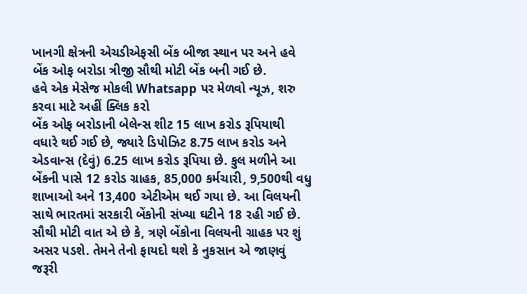ખાનગી ક્ષેત્રની એચડીએફસી બેંક બીજા સ્થાન પર અને હવે બેંક ઓફ બરોડા ત્રીજી સૌથી મોટી બેંક બની ગઈ છે.
હવે એક મેસેજ મોકલી Whatsapp પર મેળવો ન્યૂઝ, શરુ કરવા માટે અહીં ક્લિક કરો
બેંક ઓફ બરોડાની બેલેન્સ શીટ 15 લાખ કરોડ રૂપિયાથી વધારે થઈ ગઈ છે, જ્યારે ડિપોઝિટ 8.75 લાખ કરોડ અને એડવાન્સ (દેવું) 6.25 લાખ કરોડ રૂપિયા છે. કુલ મળીને આ બેંકની પાસે 12 કરોડ ગ્રાહક, 85,000 કર્મચારી, 9,500થી વધુ શાખાઓ અને 13,400 એટીએમ થઈ ગયા છે. આ વિલયની સાથે ભારતમાં સરકારી બેંકોની સંખ્યા ઘટીને 18 રહી ગઈ છે.
સૌથી મોટી વાત એ છે કે, ત્રણે બેંકોના વિલયની ગ્રાહક પર શું અસર પડશે. તેમને તેનો ફાયદો થશે કે નુકસાન એ જાણવું જરૂરી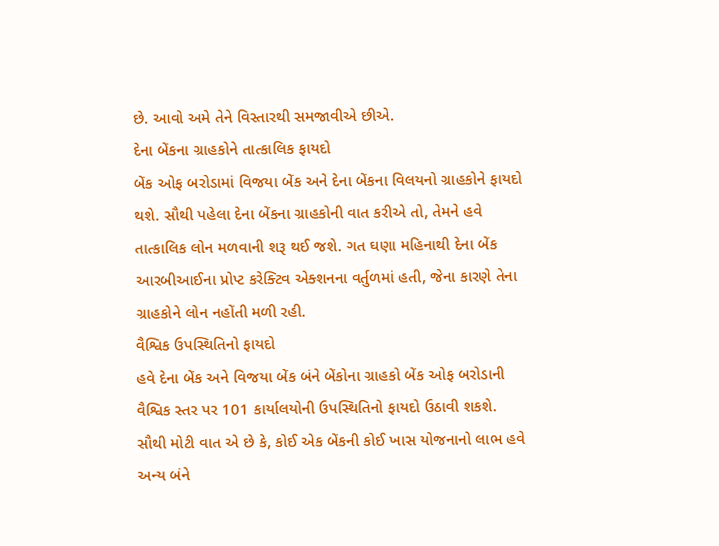છે. આવો અમે તેને વિસ્તારથી સમજાવીએ છીએ.
દેના બેંકના ગ્રાહકોને તાત્કાલિક ફાયદો
બેંક ઓફ બરોડામાં વિજયા બેંક અને દેના બેંકના વિલયનો ગ્રાહકોને ફાયદો થશે. સૌથી પહેલા દેના બેંકના ગ્રાહકોની વાત કરીએ તો, તેમને હવે તાત્કાલિક લોન મળવાની શરૂ થઈ જશે. ગત ઘણા મહિનાથી દેના બેંક આરબીઆઈના પ્રોપ્ટ કરેક્ટિવ એક્શનના વર્તુળમાં હતી, જેના કારણે તેના ગ્રાહકોને લોન નહોંતી મળી રહી.
વૈશ્વિક ઉપસ્થિતિનો ફાયદો
હવે દેના બેંક અને વિજયા બેંક બંને બેંકોના ગ્રાહકો બેંક ઓફ બરોડાની વૈશ્વિક સ્તર પર 101 કાર્યાલયોની ઉપસ્થિતિનો ફાયદો ઉઠાવી શકશે. સૌથી મોટી વાત એ છે કે, કોઈ એક બેંકની કોઈ ખાસ યોજનાનો લાભ હવે અન્ય બંને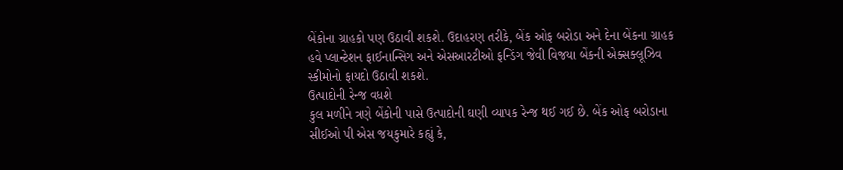બેંકોના ગ્રાહકો પણ ઉઠાવી શકશે. ઉદાહરણ તરીકે, બેંક ઓફ બરોડા અને દેના બેંકના ગ્રાહક હવે પ્લાન્ટેશન ફાઈનાન્સિગ અને એસઆરટીઓ ફન્ડિંગ જેવી વિજયા બેંકની એક્સક્લૂઝિવ સ્કીમોનો ફાયદો ઉઠાવી શકશે.
ઉત્પાદોની રેન્જ વધશે
કુલ મળીને ત્રણે બેંકોની પાસે ઉત્પાદોની ઘણી વ્યાપક રેન્જ થઈ ગઈ છે. બેંક ઓફ બરોડાના સીઈઓ પી એસ જયકુમારે કહ્યું કે,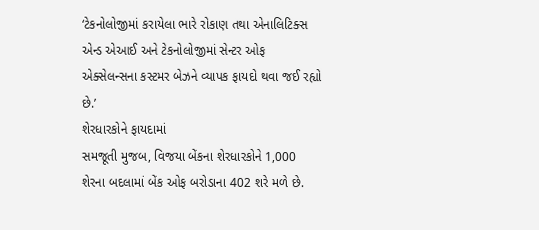‘ટેકનોલોજીમાં કરાયેલા ભારે રોકાણ તથા એનાલિટિક્સ એન્ડ એઆઈ અને ટેકનોલોજીમાં સેન્ટર ઓફ એક્સેલન્સના કસ્ટમર બેઝને વ્યાપક ફાયદો થવા જઈ રહ્યો છે.’
શેરધારકોને ફાયદામાં
સમજૂતી મુજબ, વિજયા બેંકના શેરધારકોને 1,000 શેરના બદલામાં બેંક ઓફ બરોડાના 402 શરે મળે છે.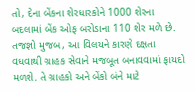તો, દેના બેંકના શેરધારકોને 1000 શેરના બદલામાં બેંક ઓફ બરોડાના 110 શેર મળે છે. તજજ્ઞો મુજબ, આ વિલયને કારણે દક્ષતા વધવાથી ગ્રાહક સેવાને મજબૂત બનાવવામાં ફાયદો મળશે. તે ગ્રાહકો અને બેંકો બંને માટે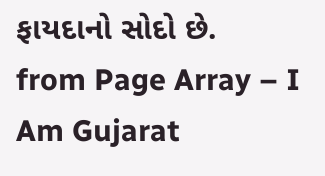ફાયદાનો સોદો છે.
from Page Array – I Am Gujarat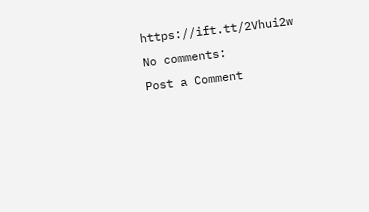https://ift.tt/2Vhui2w
No comments:
Post a Comment